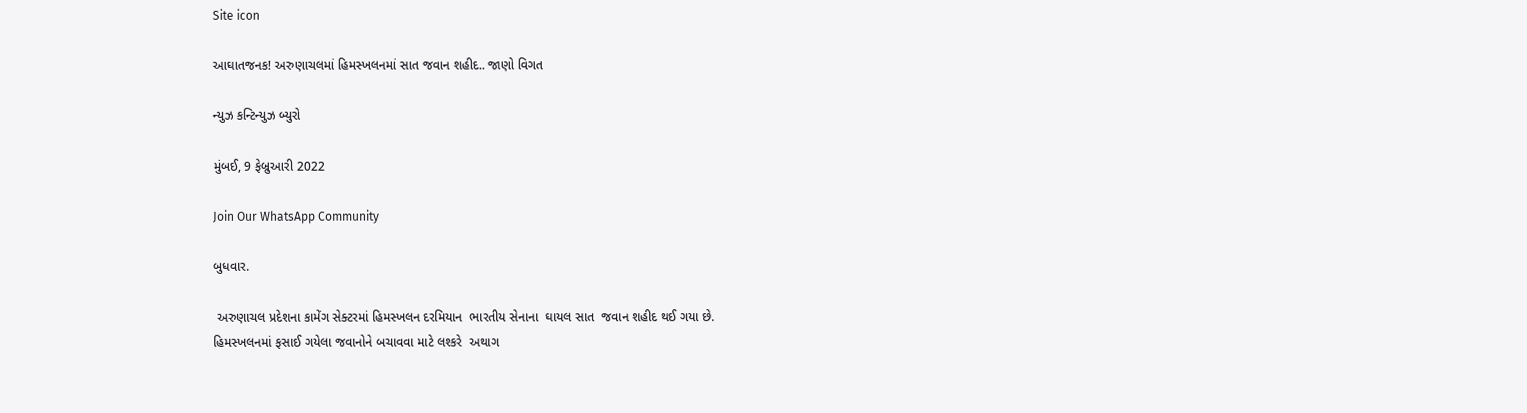Site icon

આઘાતજનક! અરુણાચલમાં હિમસ્ખલનમાં સાત જવાન શહીદ.. જાણો વિગત

ન્યુઝ કન્ટિન્યુઝ બ્યુરો

મુંબઈ, 9 ફેબ્રુઆરી 2022

Join Our WhatsApp Community

બુધવાર.

 અરુણાચલ પ્રદેશના કામેંગ સેક્ટરમાં હિમસ્ખલન દરમિયાન  ભારતીય સેનાના  ઘાયલ સાત  જવાન શહીદ થઈ ગયા છે.
હિમસ્ખલનમાં ફસાઈ ગયેલા જવાનોને બચાવવા માટે લશ્કરે  અથાગ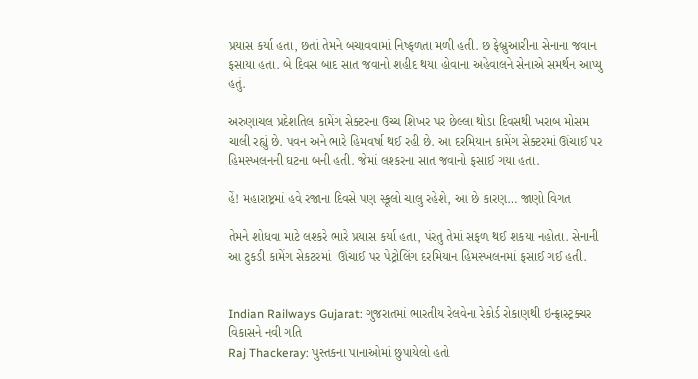પ્રયાસ કર્યા હતા, છતાં તેમને બચાવવામાં નિષ્ફળતા મળી હતી. છ ફેબ્રુઆરીના સેનાના જવાન ફસાયા હતા. બે દિવસ બાદ સાત જવાનો શહીદ થયા હોવાના અહેવાલને સેનાએ સમર્થન આપ્યુ હતું.

અરુણાચલ પ્રદેશતિલ કામેંગ સેક્ટરના ઉચ્ચ શિખર પર છેલ્લા થોડા દિવસથી ખરાબ મોસમ ચાલી રહ્યું છે. પવન અને ભારે હિમવર્ષા થઈ રહી છે. આ દરમિયાન કામેંગ સેક્ટરમાં ઊંચાઈ પર હિમસ્ખલનની ઘટના બની હતી. જેમાં લશ્કરના સાત જવાનો ફસાઈ ગયા હતા.

હેં! મહારાષ્ટ્રમાં હવે રજાના દિવસે પણ સ્કૂલો ચાલુ રહેશે, આ છે કારણ… જાણો વિગત

તેમને શોધવા માટે લશ્કરે ભારે પ્રયાસ કર્યા હતા, પંરતુ તેમાં સફળ થઈ શકયા નહોતા. સેનાની આ ટુકડી કામેંગ સેકટરમાં  ઊંચાઈ પર પેટ્રોલિંગ દરમિયાન હિમસ્ખલનમાં ફસાઈ ગઈ હતી.


Indian Railways Gujarat: ગુજરાતમાં ભારતીય રેલવેના રેકોર્ડ રોકાણથી ઇન્ફ્રાસ્ટ્રક્ચર વિકાસને નવી ગતિ
Raj Thackeray: પુસ્તકના પાનાઓમાં છુપાયેલો હતો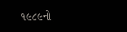૧૯૮૯નો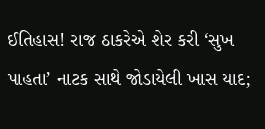ઈતિહાસ! રાજ ઠાકરેએ શેર કરી ‘સુખ પાહતા’ નાટક સાથે જોડાયેલી ખાસ યાદ;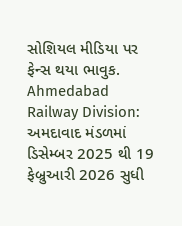સોશિયલ મીડિયા પર ફેન્સ થયા ભાવુક.
Ahmedabad Railway Division: અમદાવાદ મંડળમાં ડિસેમ્બર 2025 થી 19 ફેબ્રુઆરી 2026 સુધી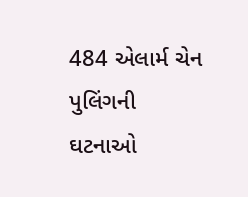484 એલાર્મ ચેન પુલિંગની ઘટનાઓ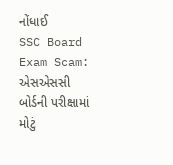નોંધાઈ
SSC Board Exam Scam: એસએસસી બોર્ડની પરીક્ષામાં મોટું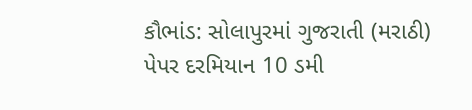કૌભાંડ: સોલાપુરમાં ગુજરાતી (મરાઠી) પેપર દરમિયાન 10 ડમી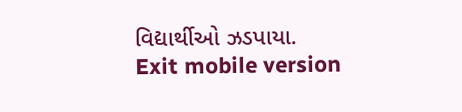વિદ્યાર્થીઓ ઝડપાયા.
Exit mobile version